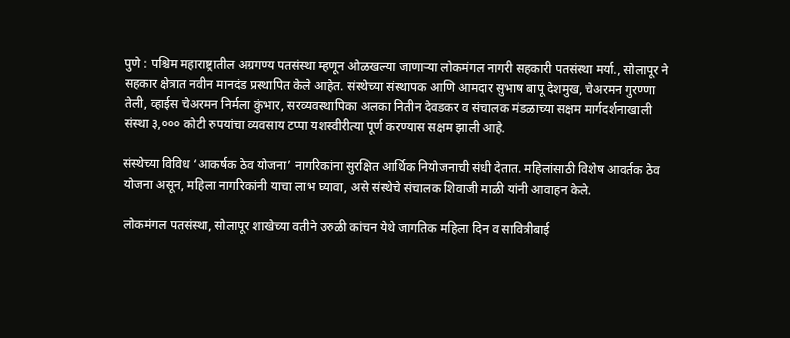पुणे : पश्चिम महाराष्ट्रातील अग्रगण्य पतसंस्था म्हणून ओळखल्या जाणाऱ्या लोकमंगल नागरी सहकारी पतसंस्था मर्या., सोलापूर ने सहकार क्षेत्रात नवीन मानदंड प्रस्थापित केले आहेत. संस्थेच्या संस्थापक आणि आमदार सुभाष बापू देशमुख, चेअरमन गुरण्णा तेली, व्हाईस चेअरमन निर्मला कुंभार, सरव्यवस्थापिका अलका नितीन देवडकर व संचालक मंडळाच्या सक्षम मार्गदर्शनाखाली संस्था ३,००० कोटी रुपयांचा व्यवसाय टप्पा यशस्वीरीत्या पूर्ण करण्यास सक्षम झाली आहे.

संस्थेच्या विविध ‘आकर्षक ठेव योजना’ नागरिकांना सुरक्षित आर्थिक नियोजनाची संधी देतात. महिलांसाठी विशेष आवर्तक ठेव योजना असून, महिला नागरिकांनी याचा लाभ घ्यावा, असे संस्थेचे संचालक शिवाजी माळी यांनी आवाहन केले.

लोकमंगल पतसंस्था, सोलापूर शाखेच्या वतीने उरुळी कांचन येथे जागतिक महिला दिन व सावित्रीबाई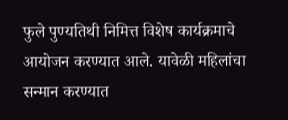फुले पुण्यतिथी निमित्त विशेष कार्यक्रमाचे आयोजन करण्यात आले. यावेळी महिलांचा सन्मान करण्यात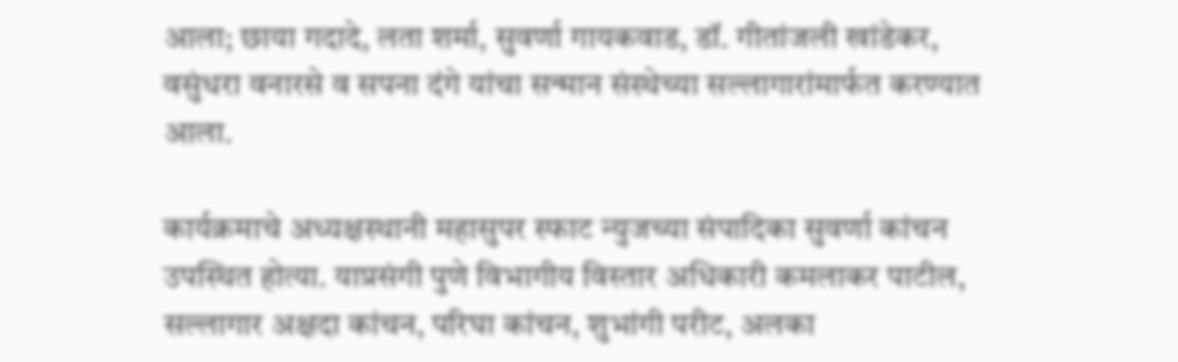आला; छाया गदादे, लता शर्मा, सुवर्णा गायकवाड, डॉ. गीतांजली खांडेकर, वसुंधरा वनारसे व सपना दंगे यांचा सन्मान संस्थेच्या सल्लागारांमार्फत करण्यात आला.

कार्यक्रमाचे अध्यक्षस्थानी महासुपर स्फाट न्युजच्या संपादिका सुवर्णा कांचन उपस्थित होत्या. याप्रसंगी पुणे विभागीय विस्तार अधिकारी कमलाकर पाटील, सल्लागार अक्षदा कांचन, परिघा कांचन, शुभांगी परीट, अलका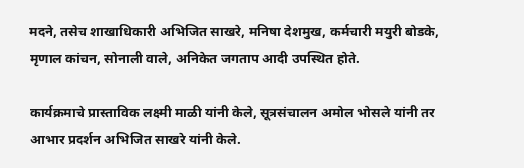मदने, तसेच शाखाधिकारी अभिजित साखरे, मनिषा देशमुख, कर्मचारी मयुरी बोडके, मृणाल कांचन, सोनाली वाले, अनिकेत जगताप आदी उपस्थित होते.

कार्यक्रमाचे प्रास्ताविक लक्ष्मी माळी यांनी केले, सूत्रसंचालन अमोल भोसले यांनी तर आभार प्रदर्शन अभिजित साखरे यांनी केले.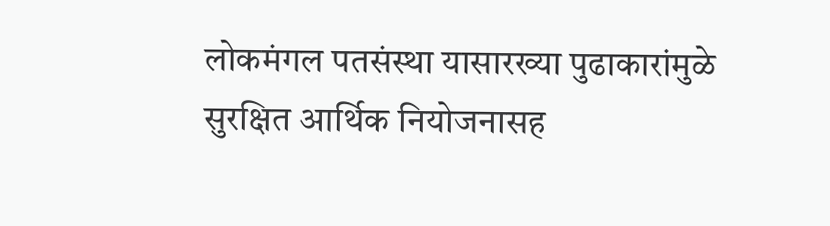लोकमंगल पतसंस्था यासारख्या पुढाकारांमुळे सुरक्षित आर्थिक नियोजनासह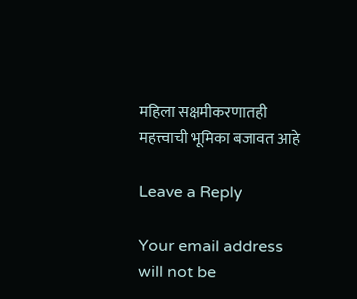महिला सक्षमीकरणातही महत्त्वाची भूमिका बजावत आहे

Leave a Reply

Your email address will not be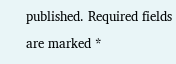published. Required fields are marked *